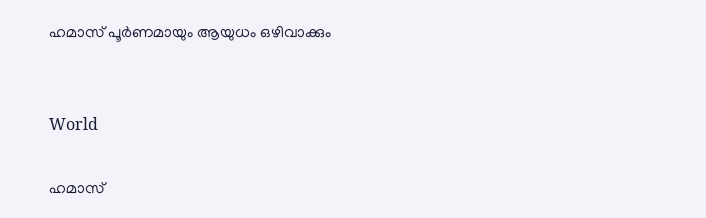ഹമാസ് പൂർണമായും ആയുധം ഒഴിവാക്കും


World

ഹമാസ്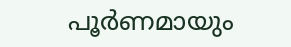പൂർണമായും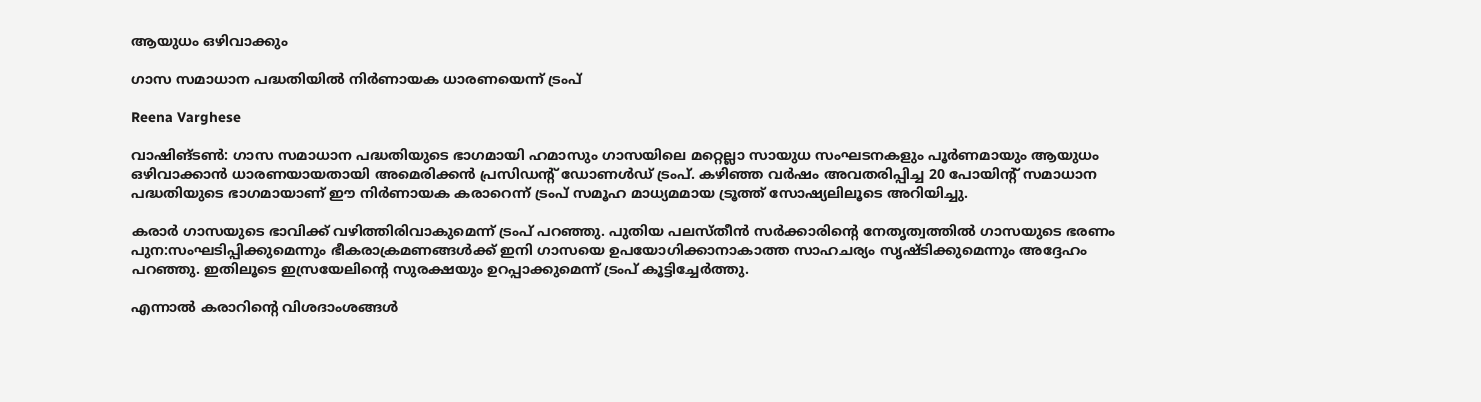ആയുധം ഒഴിവാക്കും

ഗാസ സമാധാന പദ്ധതിയിൽ നിർണായക ധാരണയെന്ന് ട്രംപ്

Reena Varghese

വാഷിങ്ടൺ: ഗാസ സമാധാന പദ്ധതിയുടെ ഭാഗമായി ഹമാസും ഗാസയിലെ മറ്റെല്ലാ സായുധ സംഘടനകളും പൂർണമായും ആയുധം ഒഴിവാക്കാൻ ധാരണയായതായി അമെരിക്കൻ പ്രസിഡന്‍റ് ഡോണൾഡ് ട്രംപ്. കഴിഞ്ഞ വർഷം അവതരിപ്പിച്ച 20 പോയിന്‍റ് സമാധാന പദ്ധതിയുടെ ഭാഗമായാണ് ഈ നിർണായക കരാറെന്ന് ട്രംപ് സമൂഹ മാധ്യമമായ ട്രൂത്ത് സോഷ്യലിലൂടെ അറിയിച്ചു.

കരാർ ഗാസയുടെ ഭാവിക്ക് വഴിത്തിരിവാകുമെന്ന് ട്രംപ് പറഞ്ഞു. പുതിയ പലസ്തീൻ സർക്കാരിന്‍റെ നേതൃത്വത്തിൽ ഗാസയുടെ ഭരണം പുന:സംഘടിപ്പിക്കുമെന്നും ഭീകരാക്രമണങ്ങൾക്ക് ഇനി ഗാസയെ ഉപയോഗിക്കാനാകാത്ത സാഹചര്യം സൃഷ്ടിക്കുമെന്നും അദ്ദേഹം പറഞ്ഞു. ഇതിലൂടെ ഇസ്രയേലിന്‍റെ സുരക്ഷയും ഉറപ്പാക്കുമെന്ന് ട്രംപ് കൂട്ടിച്ചേർത്തു.

എന്നാൽ കരാറിന്‍റെ വിശദാംശങ്ങൾ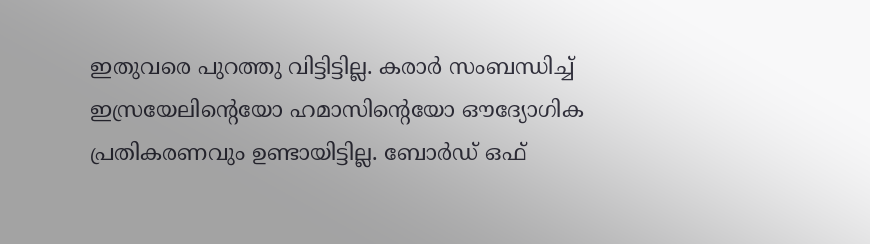ഇതുവരെ പുറത്തു വിട്ടിട്ടില്ല. കരാർ സംബന്ധിച്ച് ഇസ്രയേലിന്‍റെയോ ഹമാസിന്‍റെയോ ഔദ്യോഗിക പ്രതികരണവും ഉണ്ടായിട്ടില്ല. ബോർഡ് ഒഫ്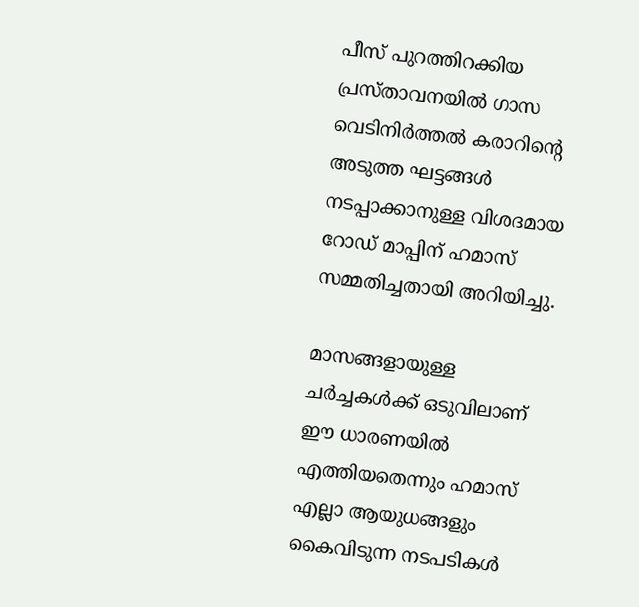പീസ് പുറത്തിറക്കിയ പ്രസ്താവനയിൽ ഗാസ വെടിനിർത്തൽ കരാറിന്‍റെ അടുത്ത ഘട്ടങ്ങൾ നടപ്പാക്കാനുള്ള വിശദമായ റോഡ് മാപ്പിന് ഹമാസ് സമ്മതിച്ചതായി അറിയിച്ചു.

മാസങ്ങളായുള്ള ചർച്ചകൾക്ക് ഒടുവിലാണ് ഈ ധാരണയിൽ എത്തിയതെന്നും ഹമാസ് എല്ലാ ആയുധങ്ങളും കൈവിടുന്ന നടപടികൾ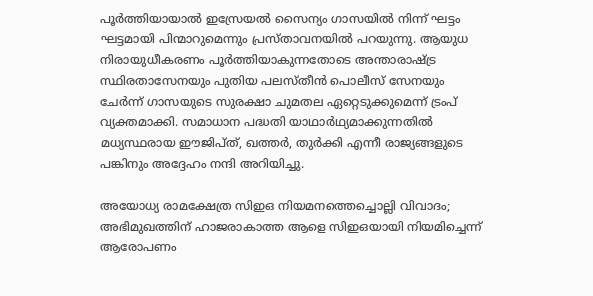പൂർത്തിയായാൽ ഇസ്രേയൽ സൈന്യം ഗാസയിൽ നിന്ന് ഘട്ടം ഘട്ടമായി പിന്മാറുമെന്നും പ്രസ്താവനയിൽ പറയുന്നു. ആയുധ നിരായുധീകരണം പൂർത്തിയാകുന്നതോടെ അന്താരാഷ്ട്ര സ്ഥിരതാസേനയും പുതിയ പലസ്തീൻ പൊലീസ് സേനയും ചേർന്ന് ഗാസയുടെ സുരക്ഷാ ചുമതല ഏറ്റെടുക്കുമെന്ന് ട്രംപ് വ്യക്തമാക്കി. സമാധാന പദ്ധതി യാഥാർഥ്യമാക്കുന്നതിൽ മധ്യസ്ഥരായ ഈജിപ്ത്, ഖത്തർ, തുർക്കി എന്നീ രാജ്യങ്ങളുടെ പങ്കിനും അദ്ദേഹം നന്ദി അറിയിച്ചു.

അയോധ്യ രാമക്ഷേത്ര സിഇഒ നിയമനത്തെച്ചൊല്ലി വിവാദം; അഭിമുഖത്തിന് ഹാജരാകാത്ത ആളെ സിഇഒയായി നിയമിച്ചെന്ന് ആരോപണം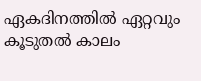ഏകദിനത്തിൽ ഏറ്റവും കൂടുതൽ കാലം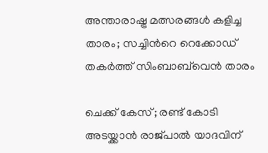അന്താരാഷ്ട്ര മത്സരങ്ങൾ കളിച്ച താരം; സച്ചിന്‍റെ റെക്കോഡ് തകർത്ത് സിംബാബ്‌വെൻ താരം

ചെക്ക് കേസ്; രണ്ട് കോടി അടയ്ക്കാൻ രാജ്പാൽ യാദവിന്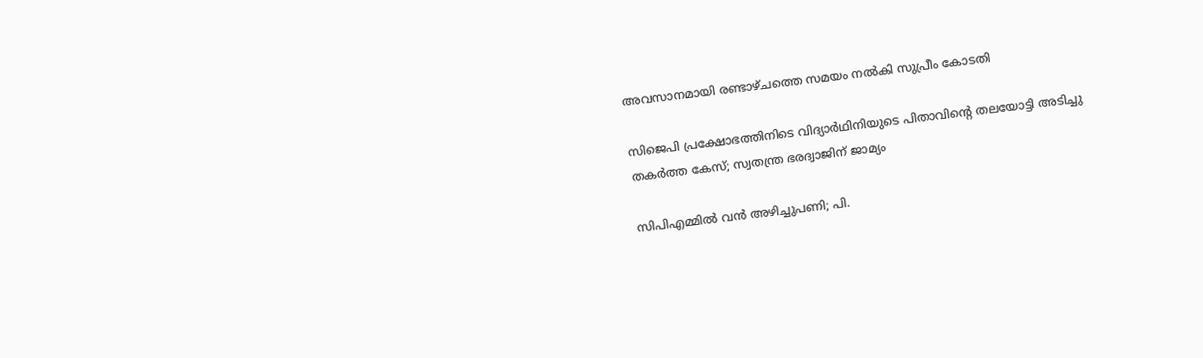അവസാനമായി രണ്ടാഴ്ചത്തെ സമയം നൽകി സുപ്രീം കോടതി

സിജെപി പ്രക്ഷോഭത്തിനിടെ വിദ‍്യ‍ാർഥിനിയുടെ പിതാവിന്‍റെ തലയോട്ടി അടിച്ചു തകർത്ത കേസ്; സ്വതന്ത്ര ഭരദ്വാജിന് ജാമ‍്യം

സിപിഎമ്മിൽ വൻ‌ അഴിച്ചുപണി; പി.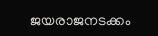ജയരാജനടക്കം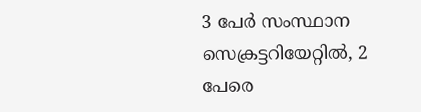3 പേർ സംസ്ഥാന സെക്രട്ടറിയേറ്റിൽ, 2 പേരെ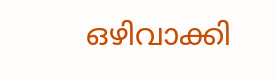ഒഴിവാക്കി